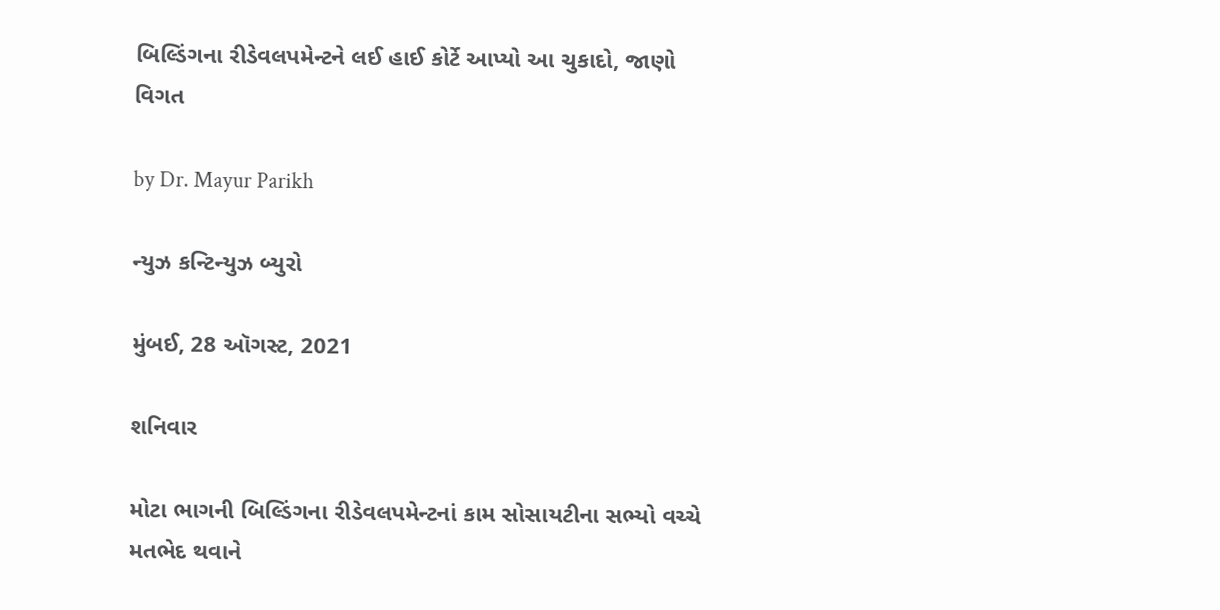બિલ્ડિંગના રીડેવલપમેન્ટને લઈ હાઈ કોર્ટે આપ્યો આ ચુકાદો, જાણો વિગત

by Dr. Mayur Parikh

ન્યુઝ કન્ટિન્યુઝ બ્યુરો

મુંબઈ, 28 ઑગસ્ટ, 2021

શનિવાર

મોટા ભાગની બિલ્ડિંગના રીડેવલપમેન્ટનાં કામ સોસાયટીના સભ્યો વચ્ચે મતભેદ થવાને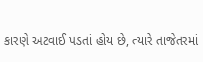કારણે અટવાઈ પડતાં હોય છે, ત્યારે તાજેતરમાં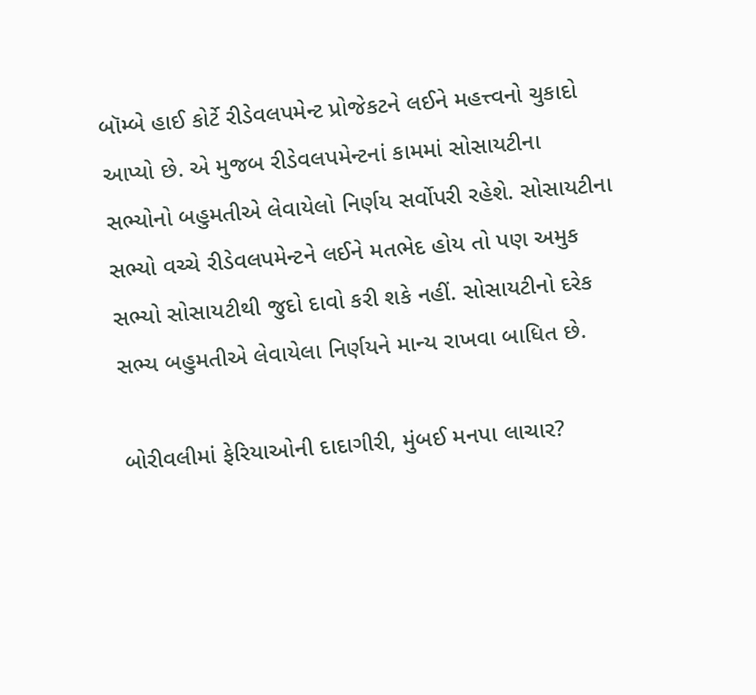બૉમ્બે હાઈ કોર્ટે રીડેવલપમેન્ટ પ્રોજેકટને લઈને મહત્ત્વનો ચુકાદો આપ્યો છે. એ મુજબ રીડેવલપમેન્ટનાં કામમાં સોસાયટીના સભ્યોનો બહુમતીએ લેવાયેલો નિર્ણય સર્વોપરી રહેશે. સોસાયટીના સભ્યો વચ્ચે રીડેવલપમેન્ટને લઈને મતભેદ હોય તો પણ અમુક સભ્યો સોસાયટીથી જુદો દાવો કરી શકે નહીં. સોસાયટીનો દરેક સભ્ય બહુમતીએ લેવાયેલા નિર્ણયને માન્ય રાખવા બાધિત છે.

બોરીવલીમાં ફેરિયાઓની દાદાગીરી, મુંબઈ મનપા લાચાર?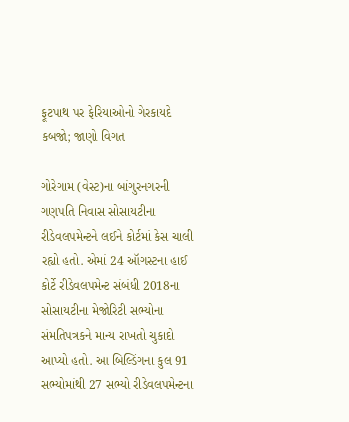ફૂટપાથ પર ફેરિયાઓનો ગેરકાયદે કબજો; જાણો વિગત

ગોરેગામ (વેસ્ટ)ના બાંગુરનગરની ગણપતિ નિવાસ સોસાયટીના રીડેવલપમેન્ટને લઈને કોર્ટમાં કેસ ચાલી રહ્યો હતો. એમાં 24 ઑગસ્ટના હાઈ કોર્ટે રીડેવલપમેન્ટ સંબંધી 2018ના સોસાયટીના મેજોરિટી સભ્યોના સંમતિપત્રકને માન્ય રાખતો ચુકાદો આપ્યો હતો. આ બિલ્ડિંગના કુલ 91 સભ્યોમાંથી 27 સભ્યો રીડેવલપમેન્ટના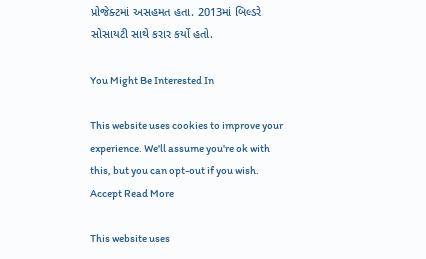પ્રોજેક્ટમાં અસહમત હતા. 2013માં બિલ્ડરે સોસાયટી સાથે કરાર કર્યો હતો.

You Might Be Interested In

This website uses cookies to improve your experience. We'll assume you're ok with this, but you can opt-out if you wish. Accept Read More

This website uses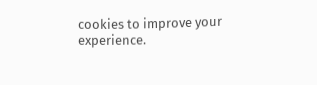cookies to improve your experience.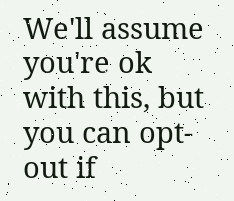We'll assume you're ok with this, but you can opt-out if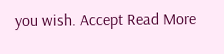you wish. Accept Read More